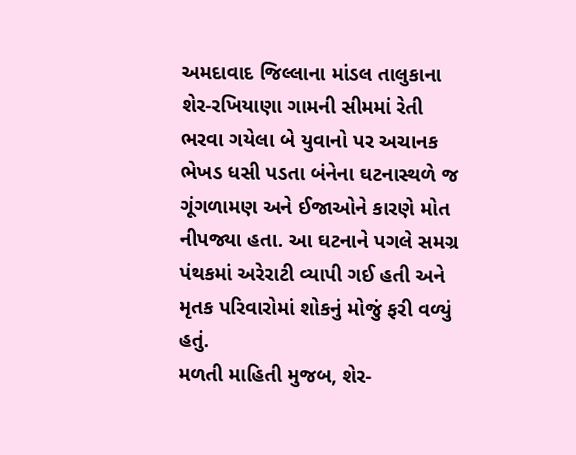અમદાવાદ જિલ્લાના માંડલ તાલુકાના શેર-રખિયાણા ગામની સીમમાં રેતી ભરવા ગયેલા બે યુવાનો પર અચાનક ભેખડ ધસી પડતા બંનેના ઘટનાસ્થળે જ ગૂંગળામણ અને ઈજાઓને કારણે મોત નીપજ્યા હતા. આ ઘટનાને પગલે સમગ્ર પંથકમાં અરેરાટી વ્યાપી ગઈ હતી અને મૃતક પરિવારોમાં શોકનું મોજું ફરી વળ્યું હતું.
મળતી માહિતી મુજબ, શેર-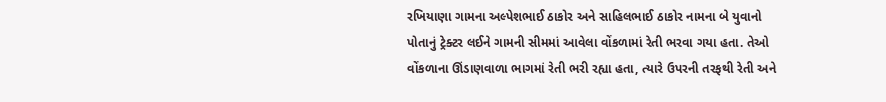રખિયાણા ગામના અલ્પેશભાઈ ઠાકોર અને સાહિલભાઈ ઠાકોર નામના બે યુવાનો પોતાનું ટ્રેક્ટર લઈને ગામની સીમમાં આવેલા વોંકળામાં રેતી ભરવા ગયા હતા. તેઓ વોંકળાના ઊંડાણવાળા ભાગમાં રેતી ભરી રહ્યા હતા, ત્યારે ઉપરની તરફથી રેતી અને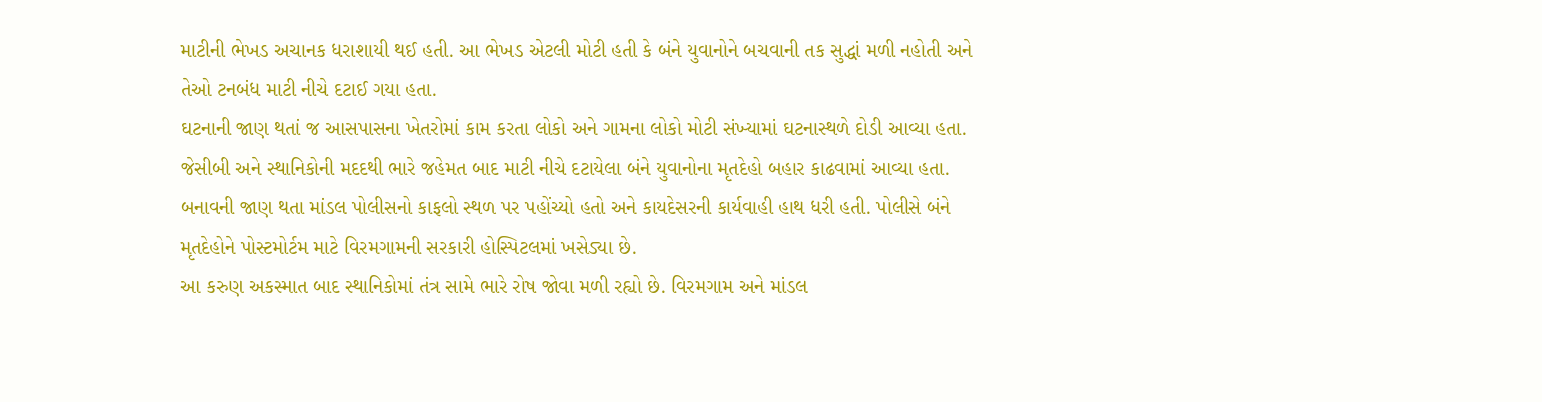માટીની ભેખડ અચાનક ધરાશાયી થઈ હતી. આ ભેખડ એટલી મોટી હતી કે બંને યુવાનોને બચવાની તક સુદ્ધાં મળી નહોતી અને તેઓ ટનબંધ માટી નીચે દટાઈ ગયા હતા.
ઘટનાની જાણ થતાં જ આસપાસના ખેતરોમાં કામ કરતા લોકો અને ગામના લોકો મોટી સંખ્યામાં ઘટનાસ્થળે દોડી આવ્યા હતા. જેસીબી અને સ્થાનિકોની મદદથી ભારે જહેમત બાદ માટી નીચે દટાયેલા બંને યુવાનોના મૃતદેહો બહાર કાઢવામાં આવ્યા હતા. બનાવની જાણ થતા માંડલ પોલીસનો કાફલો સ્થળ પર પહોંચ્યો હતો અને કાયદેસરની કાર્યવાહી હાથ ધરી હતી. પોલીસે બંને મૃતદેહોને પોસ્ટમોર્ટમ માટે વિરમગામની સરકારી હોસ્પિટલમાં ખસેડ્યા છે.
આ કરુણ અકસ્માત બાદ સ્થાનિકોમાં તંત્ર સામે ભારે રોષ જોવા મળી રહ્યો છે. વિરમગામ અને માંડલ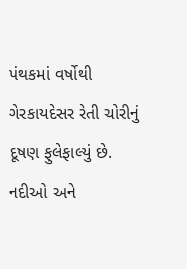પંથકમાં વર્ષોથી ગેરકાયદેસર રેતી ચોરીનું દૂષણ ફુલેફાલ્યું છે. નદીઓ અને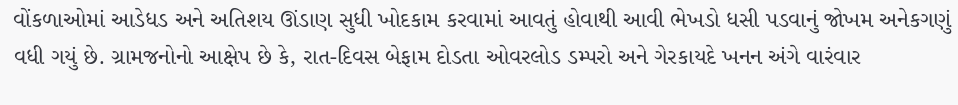વોંકળાઓમાં આડેધડ અને અતિશય ઊંડાણ સુધી ખોદકામ કરવામાં આવતું હોવાથી આવી ભેખડો ધસી પડવાનું જોખમ અનેકગણું વધી ગયું છે. ગ્રામજનોનો આક્ષેપ છે કે, રાત-દિવસ બેફામ દોડતા ઓવરલોડ ડમ્પરો અને ગેરકાયદે ખનન અંગે વારંવાર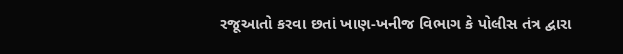રજૂઆતો કરવા છતાં ખાણ-ખનીજ વિભાગ કે પોલીસ તંત્ર દ્વારા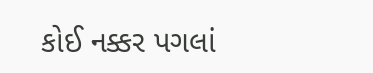કોઈ નક્કર પગલાં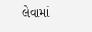લેવામાં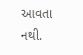આવતા નથી.